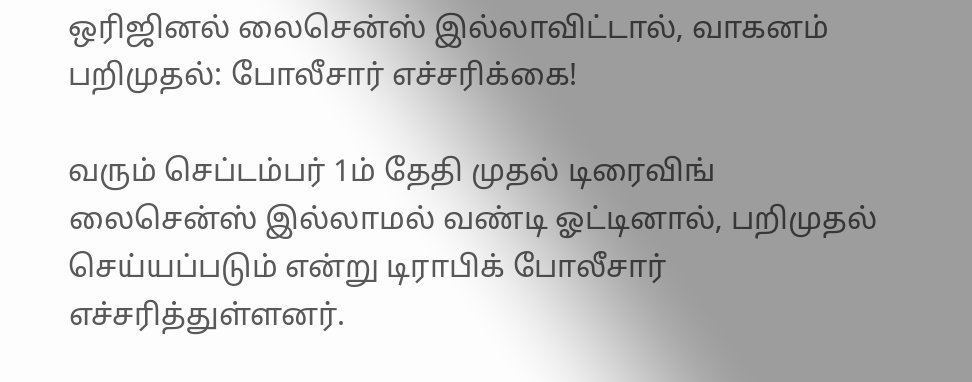ஒரிஜினல் லைசென்ஸ் இல்லாவிட்டால், வாகனம் பறிமுதல்: போலீசார் எச்சரிக்கை!

வரும் செப்டம்பர் 1ம் தேதி முதல் டிரைவிங் லைசென்ஸ் இல்லாமல் வண்டி ஓட்டினால், பறிமுதல் செய்யப்படும் என்று டிராபிக் போலீசார் எச்சரித்துள்ளனர்.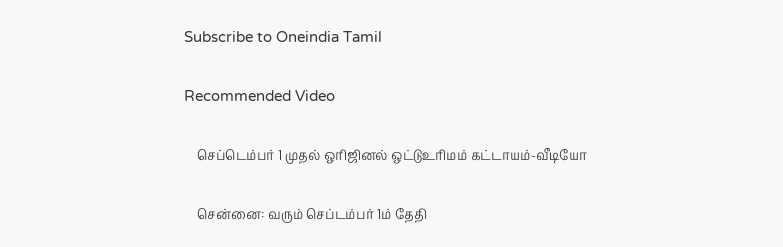Subscribe to Oneindia Tamil

Recommended Video

    செப்டெம்பர் 1 முதல் ஒரிஜினல் ஒட்டுஉரிமம் கட்டாயம்-வீடியோ

    சென்னை: வரும் செப்டம்பர் 1ம் தேதி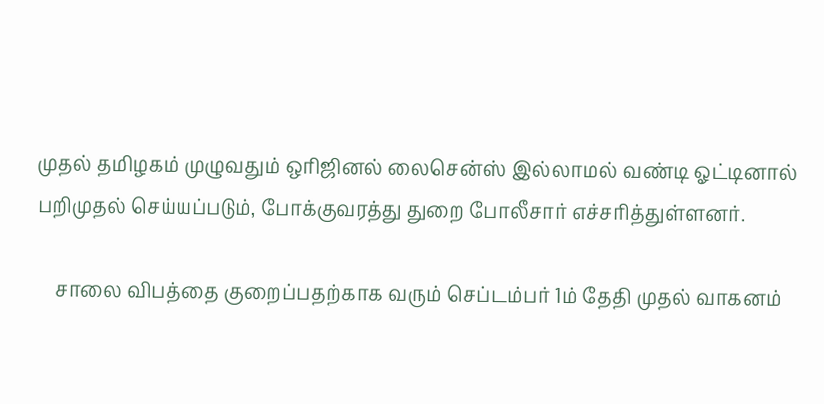முதல் தமிழகம் முழுவதும் ஒரிஜினல் லைசென்ஸ் இல்லாமல் வண்டி ஓட்டினால் பறிமுதல் செய்யப்படும், போக்குவரத்து துறை போலீசார் எச்சரித்துள்ளனர்.

    சாலை விபத்தை குறைப்பதற்காக வரும் செப்டம்பர் 1ம் தேதி முதல் வாகனம்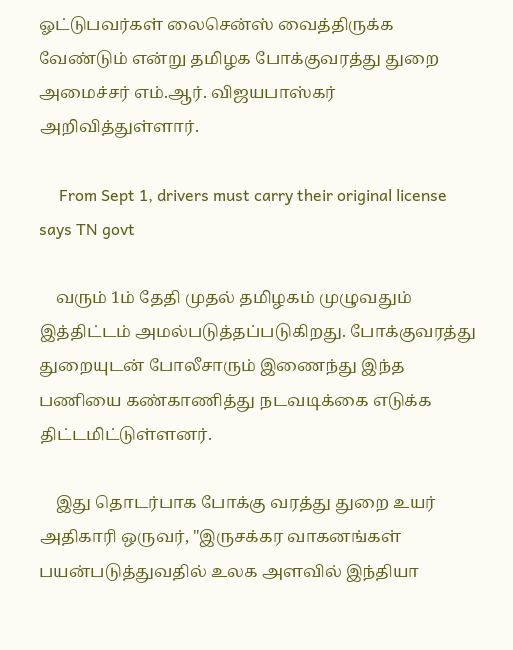ஓட்டுபவர்கள் லைசென்ஸ் வைத்திருக்க வேண்டும் என்று தமிழக போக்குவரத்து துறை அமைச்சர் எம்.ஆர். விஜயபாஸ்கர் அறிவித்துள்ளார்.

     From Sept 1, drivers must carry their original license says TN govt

    வரும் 1ம் தேதி முதல் தமிழகம் முழுவதும் இத்திட்டம் அமல்படுத்தப்படுகிறது. போக்குவரத்து துறையுடன் போலீசாரும் இணைந்து இந்த பணியை கண்காணித்து நடவடிக்கை எடுக்க திட்டமிட்டுள்ளனர்.

    இது தொடர்பாக போக்கு வரத்து துறை உயர் அதிகாரி ஒருவர், "இருசக்கர வாகனங்கள் பயன்படுத்துவதில் உலக அளவில் இந்தியா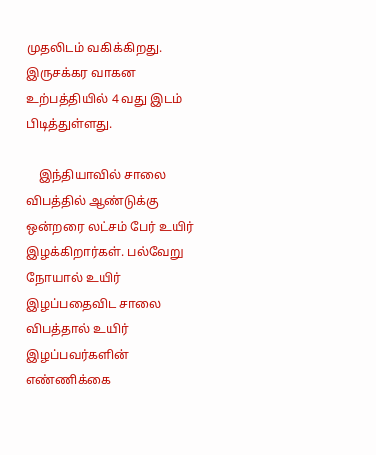முதலிடம் வகிக்கிறது. இருசக்கர வாகன உற்பத்தியில் 4 வது இடம் பிடித்துள்ளது.

    இந்தியாவில் சாலை விபத்தில் ஆண்டுக்கு ஒன்றரை லட்சம் பேர் உயிர் இழக்கிறார்கள். பல்வேறு நோயால் உயிர் இழப்பதைவிட சாலை விபத்தால் உயிர் இழப்பவர்களின் எண்ணிக்கை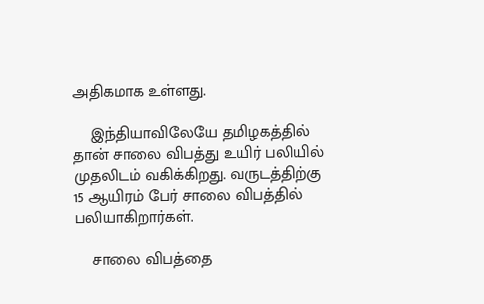அதிகமாக உள்ளது.

    இந்தியாவிலேயே தமிழகத்தில் தான் சாலை விபத்து உயிர் பலியில் முதலிடம் வகிக்கிறது. வருடத்திற்கு 15 ஆயிரம் பேர் சாலை விபத்தில் பலியாகிறார்கள்.

    சாலை விபத்தை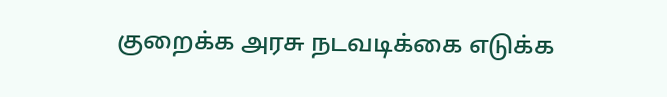குறைக்க அரசு நடவடிக்கை எடுக்க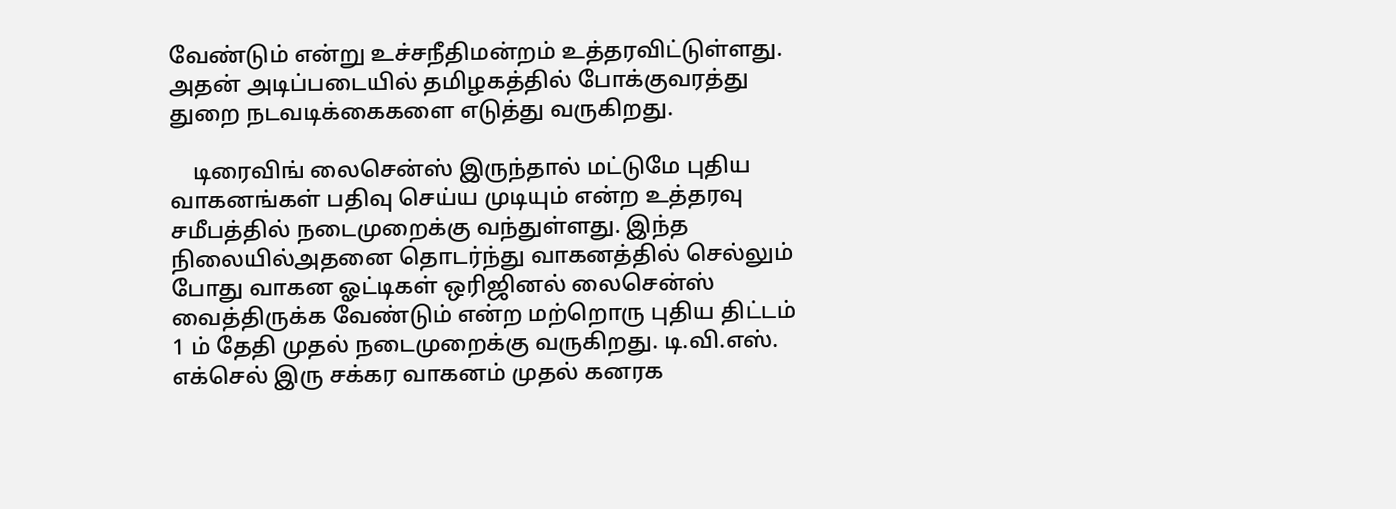வேண்டும் என்று உச்சநீதிமன்றம் உத்தரவிட்டுள்ளது. அதன் அடிப்படையில் தமிழகத்தில் போக்குவரத்து துறை நடவடிக்கைகளை எடுத்து வருகிறது.

    டிரைவிங் லைசென்ஸ் இருந்தால் மட்டுமே புதிய வாகனங்கள் பதிவு செய்ய முடியும் என்ற உத்தரவு சமீபத்தில் நடைமுறைக்கு வந்துள்ளது. இந்த நிலையில்அதனை தொடர்ந்து வாகனத்தில் செல்லும் போது வாகன ஓட்டிகள் ஒரிஜினல் லைசென்ஸ் வைத்திருக்க வேண்டும் என்ற மற்றொரு புதிய திட்டம் 1 ம் தேதி முதல் நடைமுறைக்கு வருகிறது. டி.வி.எஸ். எக்செல் இரு சக்கர வாகனம் முதல் கனரக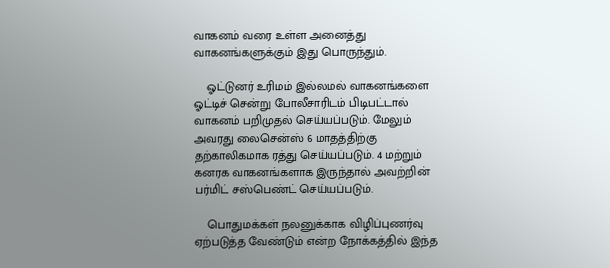வாகனம் வரை உள்ள அனைத்து வாகனங்களுக்கும் இது பொருந்தும்.

    ஓட்டுனர் உரிமம் இல்லமல் வாகனங்களை ஓட்டிச் சென்று போலீசாரிடம் பிடிபட்டால் வாகனம் பறிமுதல் செய்யப்படும். மேலும் அவரது லைசென்ஸ் 6 மாதத்திற்கு தற்காலிகமாக ரத்து செய்யப்படும். 4 மற்றும் கனரக வாகனங்களாக இருந்தால் அவற்றின் பர்மிட் சஸ்பெண்ட் செய்யப்படும்.

    பொதுமக்கள் நலனுக்காக விழிப்புணர்வு ஏற்படுத்த வேண்டும் என்ற நோக்கத்தில் இந்த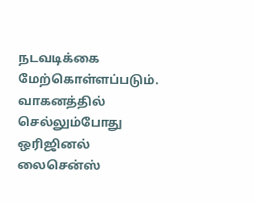நடவடிக்கை மேற்கொள்ளப்படும். வாகனத்தில் செல்லும்போது ஒரிஜினல் லைசென்ஸ்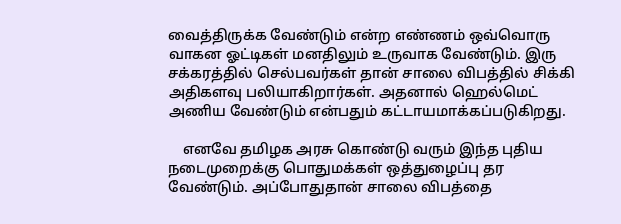வைத்திருக்க வேண்டும் என்ற எண்ணம் ஒவ்வொரு வாகன ஓட்டிகள் மனதிலும் உருவாக வேண்டும். இரு சக்கரத்தில் செல்பவர்கள் தான் சாலை விபத்தில் சிக்கி அதிகளவு பலியாகிறார்கள். அதனால் ஹெல்மெட் அணிய வேண்டும் என்பதும் கட்டாயமாக்கப்படுகிறது.

    எனவே தமிழக அரசு கொண்டு வரும் இந்த புதிய நடைமுறைக்கு பொதுமக்கள் ஒத்துழைப்பு தர வேண்டும். அப்போதுதான் சாலை விபத்தை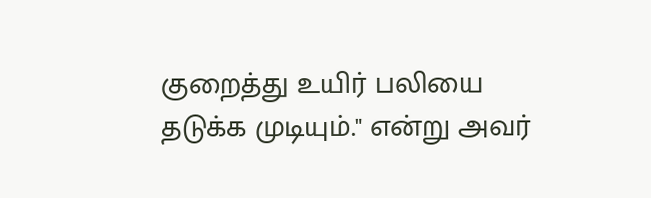குறைத்து உயிர் பலியை தடுக்க முடியும்." என்று அவர்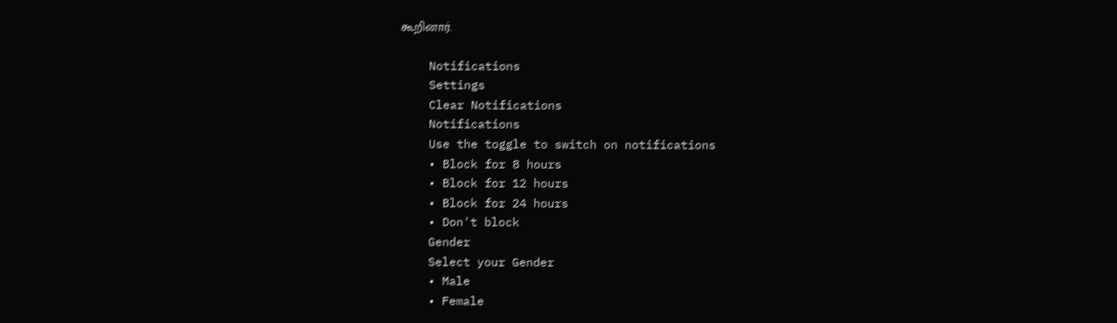கூறினார்.

    Notifications
    Settings
    Clear Notifications
    Notifications
    Use the toggle to switch on notifications
    • Block for 8 hours
    • Block for 12 hours
    • Block for 24 hours
    • Don't block
    Gender
    Select your Gender
    • Male
    • Female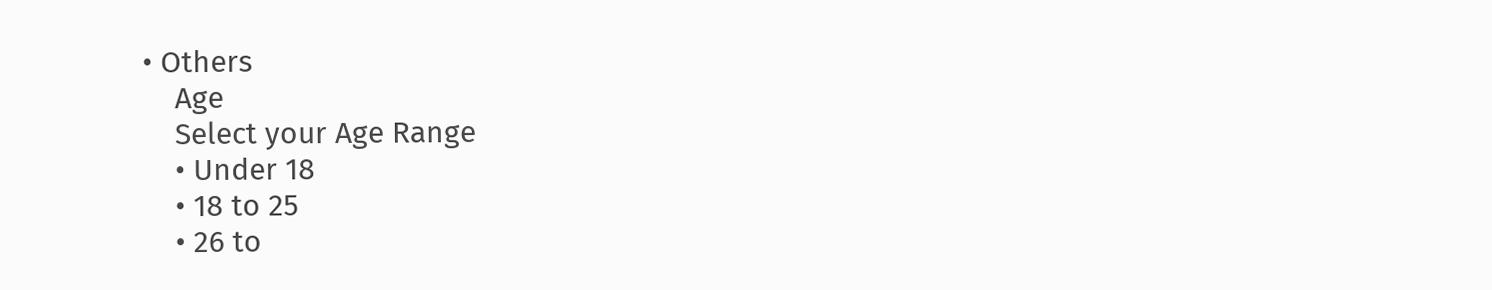• Others
    Age
    Select your Age Range
    • Under 18
    • 18 to 25
    • 26 to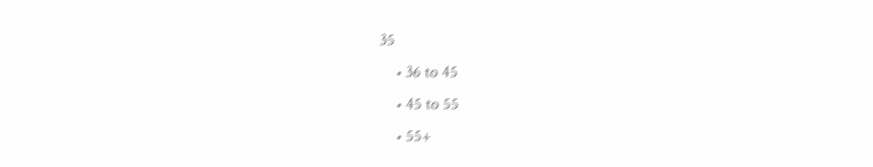35
    • 36 to 45
    • 45 to 55
    • 55+